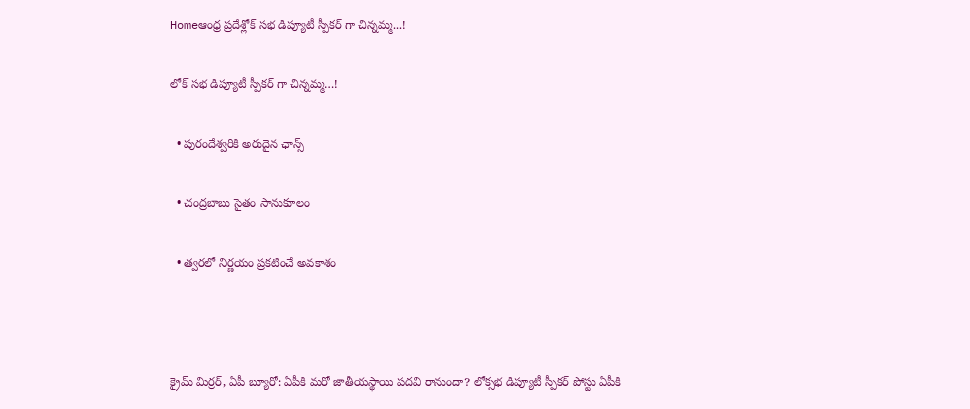Homeఆంధ్ర ప్రదేశ్లోక్ స‌భ డిప్యూటీ స్పీకర్ గా చిన్నమ్మ...!

లోక్ స‌భ డిప్యూటీ స్పీకర్ గా చిన్నమ్మ…!

  • పురందేశ్వరికి అరుదైన ఛాన్స్

  • చంద్రబాబు సైతం సానుకూలం

  • త్వరలో నిర్ణయం ప్రకటించే అవకాశం



క్రైమ్ మిర్రర్, ఏపీ బ్యూరో: ఏపీకి మరో జాతీయస్థాయి పదవి రానుందా? లోక్సభ డిప్యూటీ స్పీకర్ పోస్టు ఏపీకి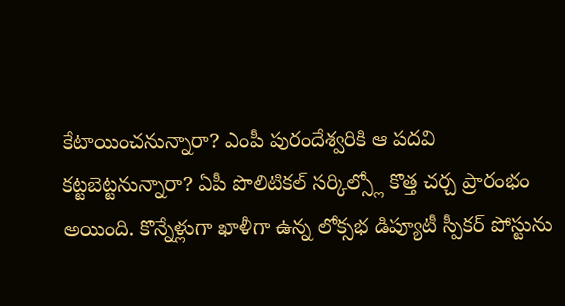కేటాయించనున్నారా? ఎంపీ పురందేశ్వరికి ఆ పదవి కట్టబెట్టనున్నారా? ఏపీ పొలిటికల్ సర్కిల్స్లో కొత్త చర్చ ప్రారంభం అయింది. కొన్నేళ్లుగా ఖాళీగా ఉన్న లోక్సభ డిప్యూటీ స్పీకర్ పోస్టును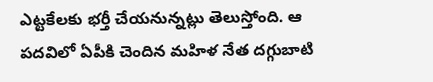ఎట్టకేలకు భర్తీ చేయనున్నట్లు తెలుస్తోంది. ఆ పదవిలో ఏపీకి చెందిన మహిళ నేత దగ్గుబాటి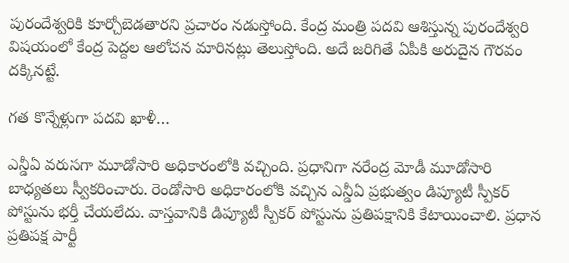పురందేశ్వరికి కూర్చోబెడతారని ప్రచారం నడుస్తోంది. కేంద్ర మంత్రి పదవి ఆశిస్తున్న పురందేశ్వరి విషయంలో కేంద్ర పెద్దల ఆలోచన మారినట్లు తెలుస్తోంది. అదే జరిగితే ఏపీకి అరుదైన గౌరవం దక్కినట్టే.

గత కొన్నేళ్లుగా పదవి ఖాళీ…

ఎన్డీఏ వరుసగా మూడోసారి అధికారంలోకి వచ్చింది. ప్రధానిగా నరేంద్ర మోడీ మూడోసారి బాధ్యతలు స్వీకరించారు. రెండోసారి అధికారంలోకి వచ్చిన ఎన్డీఏ ప్రభుత్వం డిప్యూటీ స్పీకర్ పోస్టును భర్తీ చేయలేదు. వాస్తవానికి డిప్యూటీ స్పీకర్ పోస్టును ప్రతిపక్షానికి కేటాయించాలి. ప్రధాన ప్రతిపక్ష పార్టీ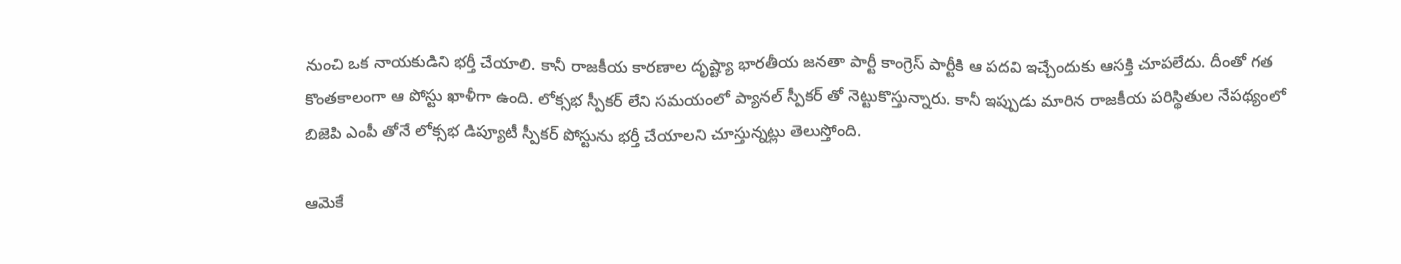నుంచి ఒక నాయకుడిని భర్తీ చేయాలి. కానీ రాజకీయ కారణాల దృష్ట్యా భారతీయ జనతా పార్టీ కాంగ్రెస్ పార్టీకి ఆ పదవి ఇచ్చేందుకు ఆసక్తి చూపలేదు. దీంతో గత కొంతకాలంగా ఆ పోస్టు ఖాళీగా ఉంది. లోక్సభ స్పీకర్ లేని సమయంలో ప్యానల్ స్పీకర్ తో నెట్టుకొస్తున్నారు. కానీ ఇప్పుడు మారిన రాజకీయ పరిస్థితుల నేపథ్యంలో బిజెపి ఎంపీ తోనే లోక్సభ డిప్యూటీ స్పీకర్ పోస్టును భర్తీ చేయాలని చూస్తున్నట్లు తెలుస్తోంది.

ఆమెకే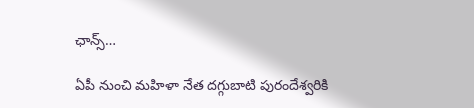ఛాన్స్…

ఏపీ నుంచి మహిళా నేత దగ్గుబాటి పురందేశ్వరికి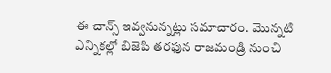ఈ చాన్స్ ఇవ్వనున్నట్లు సమాచారం. మొన్నటి ఎన్నికల్లో బిజెపి తరఫున రాజమండ్రి నుంచి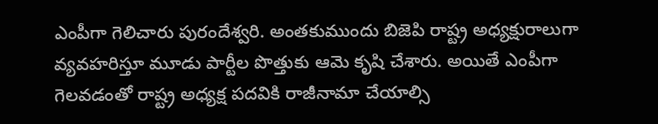ఎంపీగా గెలిచారు పురందేశ్వరి. అంతకుముందు బిజెపి రాష్ట్ర అధ్యక్షురాలుగా వ్యవహరిస్తూ మూడు పార్టీల పొత్తుకు ఆమె కృషి చేశారు. అయితే ఎంపీగా గెలవడంతో రాష్ట్ర అధ్యక్ష పదవికి రాజీనామా చేయాల్సి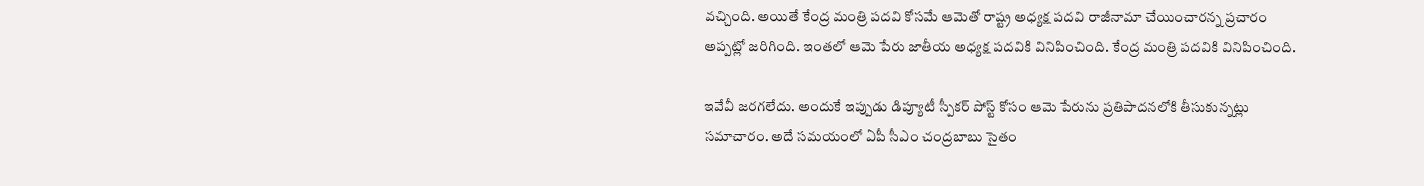వచ్చింది. అయితే కేంద్ర మంత్రి పదవి కోసమే ఆమెతో రాష్ట్ర అధ్యక్ష పదవి రాజీనామా చేయించారన్న ప్రచారం అప్పట్లో జరిగింది. ఇంతలో ఆమె పేరు జాతీయ అధ్యక్ష పదవికి వినిపించింది. కేంద్ర మంత్రి పదవికి వినిపించింది.

ఇవేవీ జరగలేదు. అందుకే ఇప్పుడు డిప్యూటీ స్పీకర్ పోస్ట్ కోసం ఆమె పేరును ప్రతిపాదనలోకి తీసుకున్నట్లు సమాచారం. అదే సమయంలో ఏపీ సీఎం చంద్రబాబు సైతం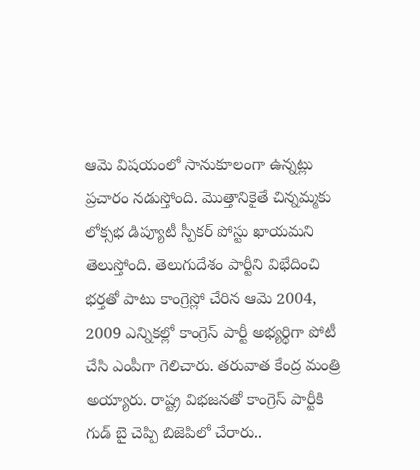ఆమె విషయంలో సానుకూలంగా ఉన్నట్లు ప్రచారం నడుస్తోంది. మొత్తానికైతే చిన్నమ్మకు లోక్సభ డిప్యూటీ స్పీకర్ పోస్టు ఖాయమని తెలుస్తోంది. తెలుగుదేశం పార్టీని విభేదించి భర్తతో పాటు కాంగ్రెస్లో చేరిన ఆమె 2004, 2009 ఎన్నికల్లో కాంగ్రెస్ పార్టీ అభ్యర్థిగా పోటీ చేసి ఎంపీగా గెలిచారు. తరువాత కేంద్ర మంత్రి అయ్యారు. రాష్ట్ర విభజనతో కాంగ్రెస్ పార్టీకి గుడ్ బై చెప్పి బిజెపిలో చేరారు..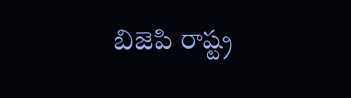బిజెపి రాష్ట్ర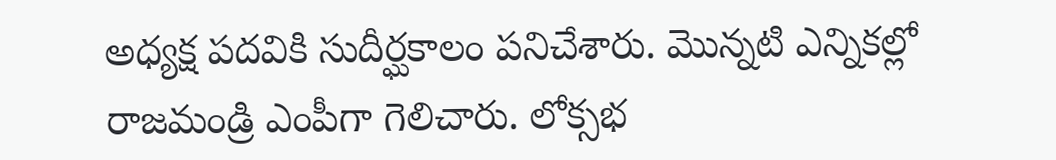అధ్యక్ష పదవికి సుదీర్ఘకాలం పనిచేశారు. మొన్నటి ఎన్నికల్లో రాజమండ్రి ఎంపీగా గెలిచారు. లోక్సభ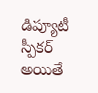డిప్యూటీ స్పీకర్ అయితే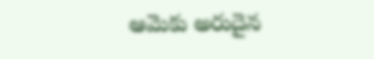ఆమెకు అరుదైన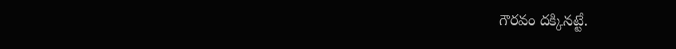గౌరవం దక్కినట్టే.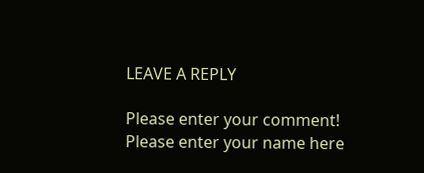LEAVE A REPLY

Please enter your comment!
Please enter your name here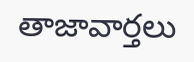తాజావార్తలు